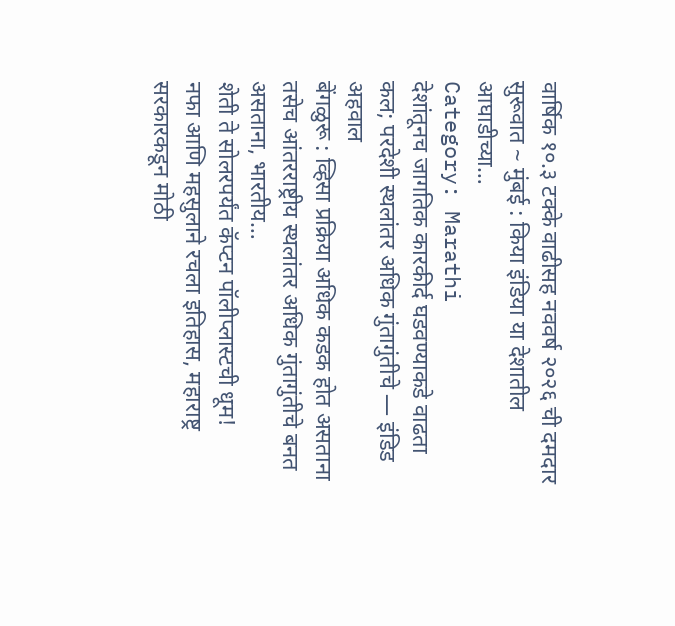वार्षिक १०.३ टक्के वाढीसह नववर्ष २०२६ ची दमदार सुरूवात ~ मुंबई : किया इंडिया या देशातील आघाडीच्या…
Category: Marathi
देशांतूनच जागतिक कारकीर्द घडवण्याकडे वाढता कल; परदेशी स्थलांतर अधिक गुंतागुंतीचे — इंडिड अहवाल
बेंगळुरू : व्हिसा प्रक्रिया अधिक कडक होत असताना तसेच आंतरराष्ट्रीय स्थलांतर अधिक गुंतागुंतीचे बनत असताना, भारतीय…
शेती ते सोलरपर्यंत कॅप्टन पॉलीप्लास्टची धूम!
नफा आणि महसुलाने रचला इतिहास, महाराष्ट्र सरकारकडून मोठी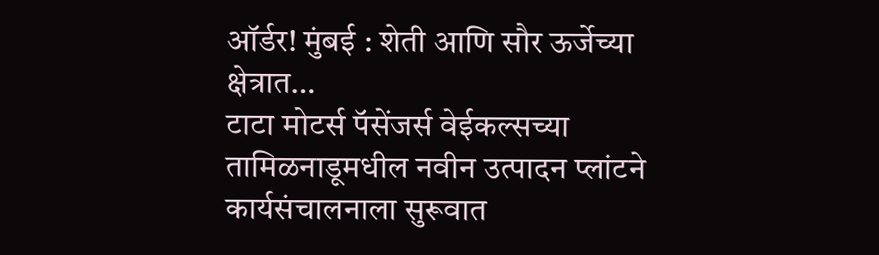ऑर्डर! मुंबई : शेती आणि सौर ऊर्जेच्या क्षेत्रात…
टाटा मोटर्स पॅसेंजर्स वेईकल्सच्या तामिळनाडूमधील नवीन उत्पादन प्लांटने कार्यसंचालनाला सुरूवात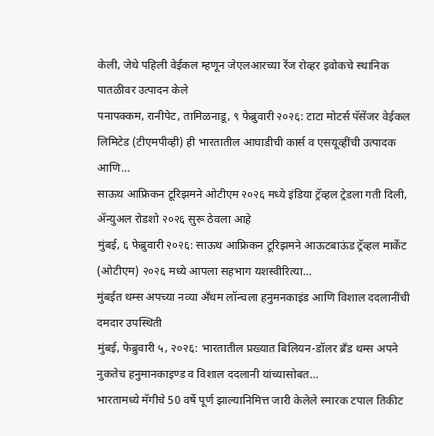केली, जेथे पहिली वेईकल म्हणून जेएलआरच्या रेंज रोव्हर इवोकचे स्थानिक पातळीवर उत्पादन केले
पनापक्कम, रानीपेट, तामिळनाडू, ९ फेब्रुवारी २०२६: टाटा मोटर्स पॅसेंजर वेईकल लिमिटेड (टीएमपीव्ही) ही भारतातील आघाडीची कार्स व एसयूव्हींची उत्पादक आणि…
साऊथ आफ्रिकन टूरिझमने ओटीएम २०२६ मध्ये इंडिया ट्रॅव्हल ट्रेडला गती दिली, ॲन्युअल रोडशो २०२६ सुरू ठेवला आहे
मुंबई, ६ फेब्रुवारी २०२६: साऊथ आफ्रिकन टूरिझमने आऊटबाऊंड ट्रॅव्हल मार्केट (ओटीएम) २०२६ मध्ये आपला सहभाग यशस्वीरित्या…
मुंबईत थम्स अपच्या नव्या अँथम लॉन्चला हनुमनकाइंड आणि विशाल ददलानींची दमदार उपस्थिती
मुंबई, फेब्रुवारी ५, २०२६: भारतातील प्रख्यात बिलियन-डॉलर ब्रँड थम्स अपने नुकतेच हनुमानकाइण्ड व विशाल ददलानी यांच्यासोबत…
भारतामध्ये मॅगीचे 50 वर्षे पूर्ण झाल्यानिमित्त जारी केलेले स्मारक टपाल तिकीट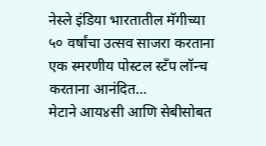नेस्ले इंडिया भारतातील मॅगीच्या ५० वर्षांचा उत्सव साजरा करताना एक स्मरणीय पोस्टल स्टँप लॉन्च करताना आनंदित…
मेटाने आय४सी आणि सेबीसोबत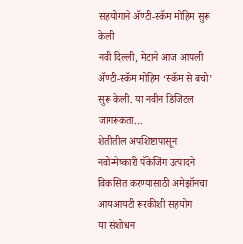सहयोगाने ॲण्टी-स्कॅम मोहिम सुरू केली
नवी दिल्ली, मेटाने आज आपली ॲण्टी-स्कॅम मोहिम ‘स्कॅम से बचो’ सुरू केली. या नवीन डिजिटल जागरूकता…
शेतीतील अपशिष्टापासून नवोन्मेष्कारी पॅकेजिंग उत्पादने विकसित करण्यासाठी अमेझॉनचा आयआयटी रूरकीशी सहयोग
या संशोधन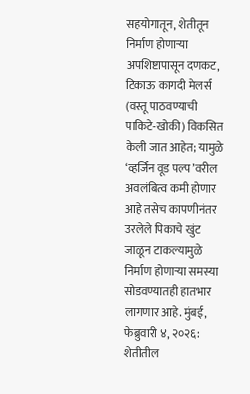सहयोगातून, शेतीतून निर्माण होणाऱ्या अपशिष्टापासून दणकट, टिकाऊ कागदी मेलर्स (वस्तू पाठवण्याची पाकिटे-खोकी) विकसित केली जात आहेत; यामुळे ‘व्हर्जिन वूड पल्प’वरील अवलंबित्व कमी होणार आहे तसेच कापणीनंतर उरलेले पिकाचे खुंट जाळून टाकल्यामुळे निर्माण होणाऱ्या समस्या सोडवण्यातही हातभार लागणार आहे. मुंबई, फेब्रुवारी ४, २०२६: शेतीतील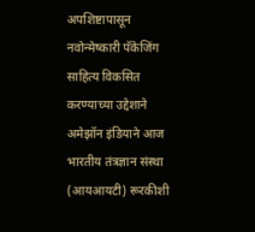अपशिष्टापासून नवोन्मेष्कारी पॅकेजिंग साहित्य विकसित करण्याच्या उद्देशाने अमेझॉन इंडियाने आज भारतीय तंत्रज्ञान संस्था (आयआयटी) रूरकीशी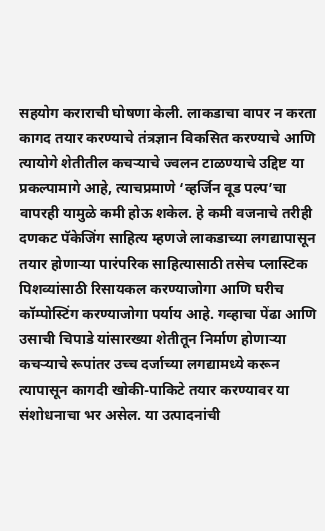सहयोग कराराची घोषणा केली. लाकडाचा वापर न करता कागद तयार करण्याचे तंत्रज्ञान विकसित करण्याचे आणि त्यायोगे शेतीतील कचऱ्याचे ज्वलन टाळण्याचे उद्दिष्ट या प्रकल्पामागे आहे, त्याचप्रमाणे ‘व्हर्जिन वूड पल्प’चा वापरही यामुळे कमी होऊ शकेल. हे कमी वजनाचे तरीही दणकट पॅकेजिंग साहित्य म्हणजे लाकडाच्या लगद्यापासून तयार होणाऱ्या पारंपरिक साहित्यासाठी तसेच प्लास्टिक पिशव्यांसाठी रिसायकल करण्याजोगा आणि घरीच कॉम्पोस्टिंग करण्याजोगा पर्याय आहे. गव्हाचा पेंढा आणि उसाची चिपाडे यांसारख्या शेतीतून निर्माण होणाऱ्या कचऱ्याचे रूपांतर उच्च दर्जाच्या लगद्यामध्ये करून त्यापासून कागदी खोकी-पाकिटे तयार करण्यावर या संशोधनाचा भर असेल. या उत्पादनांची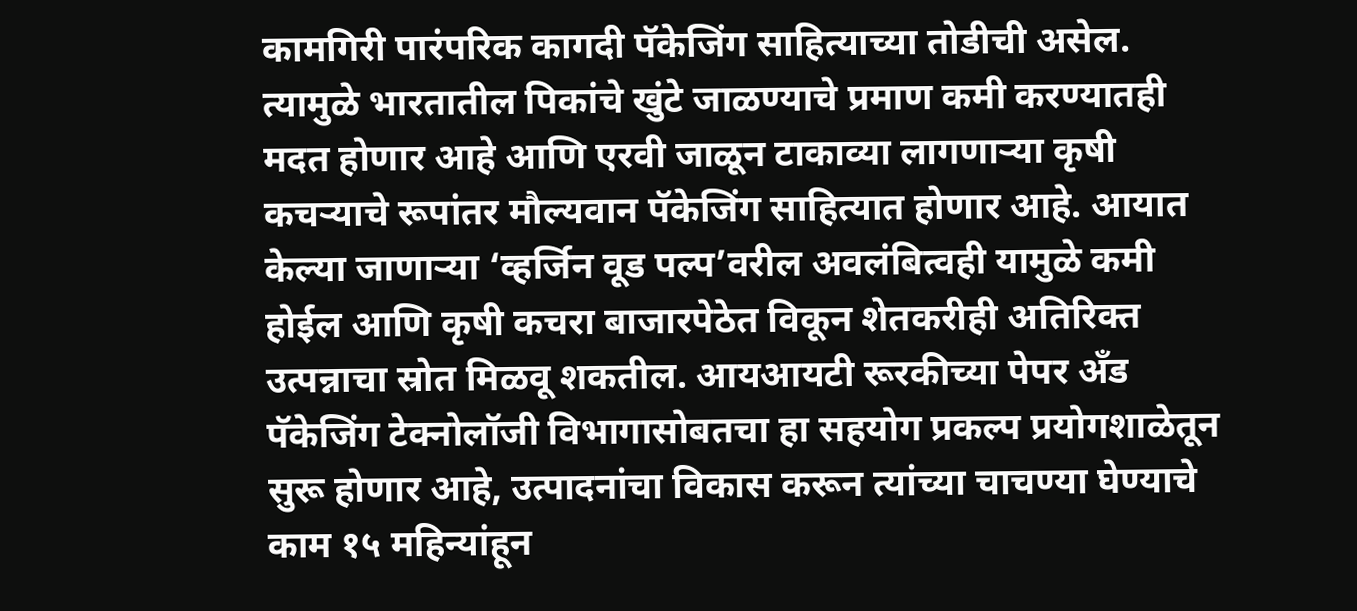कामगिरी पारंपरिक कागदी पॅकेजिंग साहित्याच्या तोडीची असेल. त्यामुळे भारतातील पिकांचे खुंटे जाळण्याचे प्रमाण कमी करण्यातही मदत होणार आहे आणि एरवी जाळून टाकाव्या लागणाऱ्या कृषी कचऱ्याचे रूपांतर मौल्यवान पॅकेजिंग साहित्यात होणार आहे. आयात केल्या जाणाऱ्या ‘व्हर्जिन वूड पल्प’वरील अवलंबित्वही यामुळे कमी होईल आणि कृषी कचरा बाजारपेठेत विकून शेतकरीही अतिरिक्त उत्पन्नाचा स्रोत मिळवू शकतील. आयआयटी रूरकीच्या पेपर अँड पॅकेजिंग टेक्नोलॉजी विभागासोबतचा हा सहयोग प्रकल्प प्रयोगशाळेतून सुरू होणार आहे, उत्पादनांचा विकास करून त्यांच्या चाचण्या घेण्याचे काम १५ महिन्यांहून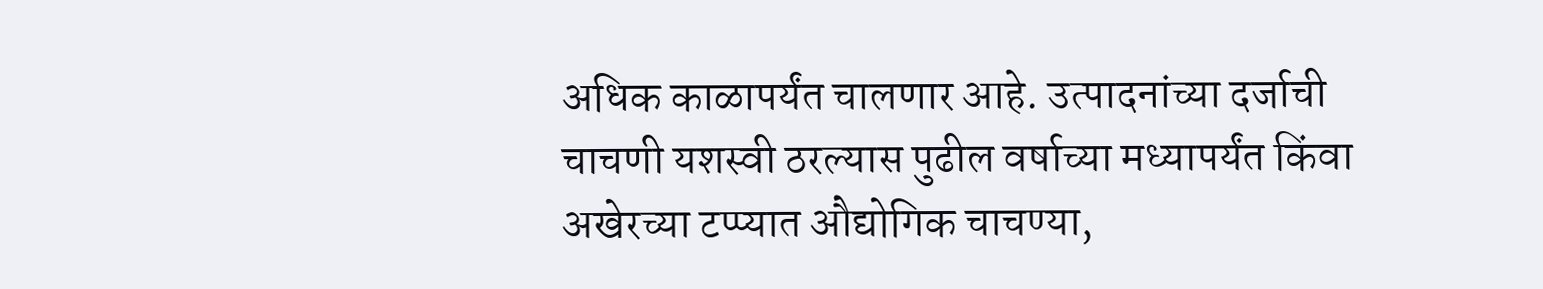अधिक काळापर्यंत चालणार आहे. उत्पादनांच्या दर्जाची चाचणी यशस्वी ठरल्यास पुढील वर्षाच्या मध्यापर्यंत किंवा अखेरच्या टप्प्यात औद्योगिक चाचण्या,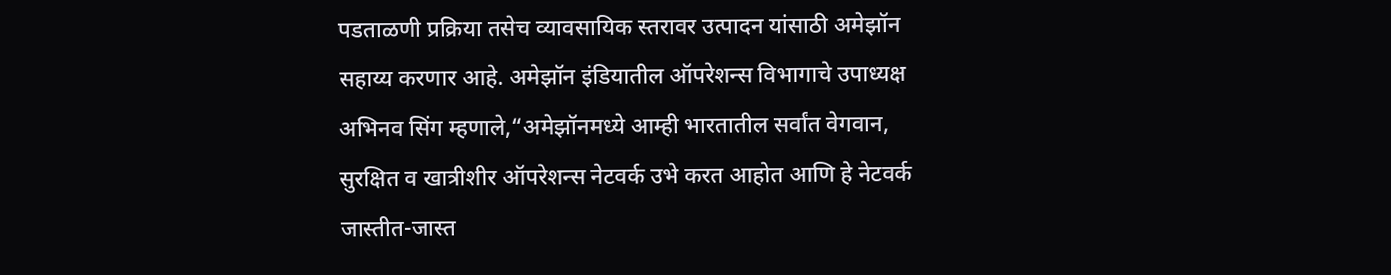पडताळणी प्रक्रिया तसेच व्यावसायिक स्तरावर उत्पादन यांसाठी अमेझॉन सहाय्य करणार आहे. अमेझॉन इंडियातील ऑपरेशन्स विभागाचे उपाध्यक्ष अभिनव सिंग म्हणाले,“अमेझॉनमध्ये आम्ही भारतातील सर्वांत वेगवान, सुरक्षित व खात्रीशीर ऑपरेशन्स नेटवर्क उभे करत आहोत आणि हे नेटवर्क जास्तीत-जास्त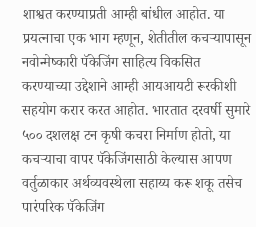शाश्वत करण्याप्रती आम्ही बांधील आहोत. या प्रयत्नाचा एक भाग म्हणून, शेतीतील कचऱ्यापासून नवोन्मेष्कारी पॅकेजिंग साहित्य विकसित करण्याच्या उद्देशाने आम्ही आयआयटी रूरकीशी सहयोग करार करत आहोत. भारतात दरवर्षी सुमारे ५०० दशलक्ष टन कृषी कचरा निर्माण होतो, या कचऱ्याचा वापर पॅकेजिंगसाठी केल्यास आपण वर्तुळाकार अर्थव्यवस्थेला सहाय्य करू शकू तसेच पारंपरिक पॅकेजिंग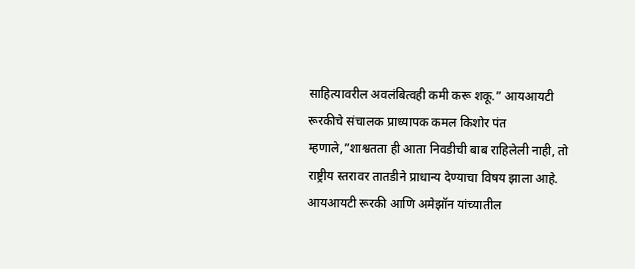साहित्यावरील अवलंबित्वही कमी करू शकू.” आयआयटी रूरकीचे संचालक प्राध्यापक कमल किशोर पंत म्हणाले,”शाश्वतता ही आता निवडीची बाब राहिलेली नाही, तो राष्ट्रीय स्तरावर तातडीने प्राधान्य देण्याचा विषय झाला आहे. आयआयटी रूरकी आणि अमेझॉन यांच्यातील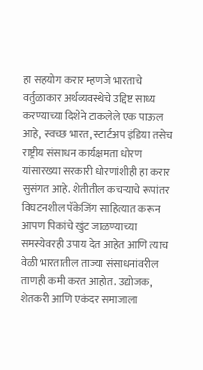हा सहयोग करार म्हणजे भारताचे वर्तुळाकार अर्थव्यवस्थेचे उद्दिष्ट साध्य करण्याच्या दिशेने टाकलेले एक पाऊल आहे, स्वच्छ भारत, स्टार्टअप इंडिया तसेच राष्ट्रीय संसाधन कार्यक्षमता धोरण यांसारख्या सरकारी धोरणांशीही हा करार सुसंगत आहे. शेतीतील कचऱ्याचे रूपांतर विघटनशील पॅकेजिंग साहित्यात करून आपण पिकांचे खुंट जाळण्याच्या समस्येवरही उपाय देत आहेत आणि त्याच वेळी भारतातील ताज्या संसाधनांवरील ताणही कमी करत आहोत. उद्योजक, शेतकरी आणि एकंदर समाजाला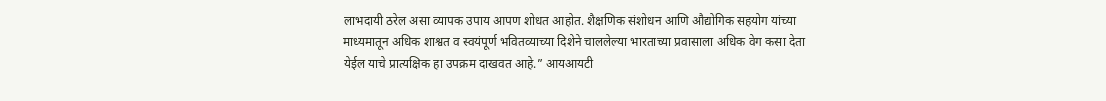लाभदायी ठरेल असा व्यापक उपाय आपण शोधत आहोत. शैक्षणिक संशोधन आणि औद्योगिक सहयोग यांच्या माध्यमातून अधिक शाश्वत व स्वयंपूर्ण भवितव्याच्या दिशेने चाललेल्या भारताच्या प्रवासाला अधिक वेग कसा देता येईल याचे प्रात्यक्षिक हा उपक्रम दाखवत आहे.” आयआयटी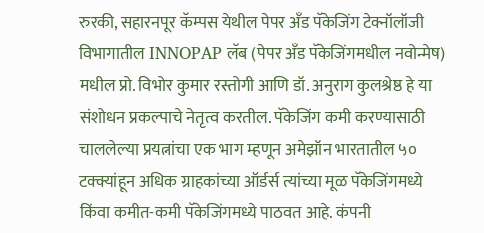रुरकी, सहारनपूर कॅम्पस येथील पेपर अँड पॅकेजिंग टेक्नॉलॉजी विभागातील INNOPAP लॅब (पेपर अँड पॅकेजिंगमधील नवोन्मेष) मधील प्रो. विभोर कुमार रस्तोगी आणि डॉ. अनुराग कुलश्रेष्ठ हे या संशोधन प्रकल्पाचे नेतृत्व करतील. पॅकेजिंग कमी करण्यासाठी चाललेल्या प्रयत्नांचा एक भाग म्हणून अमेझॉन भारतातील ५० टक्क्यांहून अधिक ग्राहकांच्या ऑर्डर्स त्यांच्या मूळ पॅकेजिंगमध्ये किंवा कमीत-कमी पॅकेजिंगमध्ये पाठवत आहे. कंपनी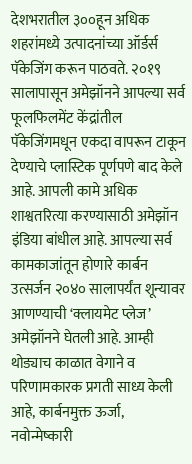देशभरातील ३००हून अधिक शहरांमध्ये उत्पादनांच्या ऑर्डर्स पॅकेजिंग करून पाठवते. २०१९ सालापासून अमेझॉनने आपल्या सर्व फूलफिलमेंट केंद्रांतील पॅकेजिंगमधून एकदा वापरून टाकून देण्याचे प्लास्टिक पूर्णपणे बाद केले आहे. आपली कामे अधिक शाश्वतरित्या करण्यासाठी अमेझॉन इंडिया बांधील आहे. आपल्या सर्व कामकाजांतून होणारे कार्बन उत्सर्जन २०४० सालापर्यंत शून्यावर आणण्याची ‘क्लायमेट प्लेज’ अमेझॉनने घेतली आहे. आम्ही थोड्याच काळात वेगाने व परिणामकारक प्रगती साध्य केली आहे, कार्बनमुक्त ऊर्जा, नवोन्मेष्कारी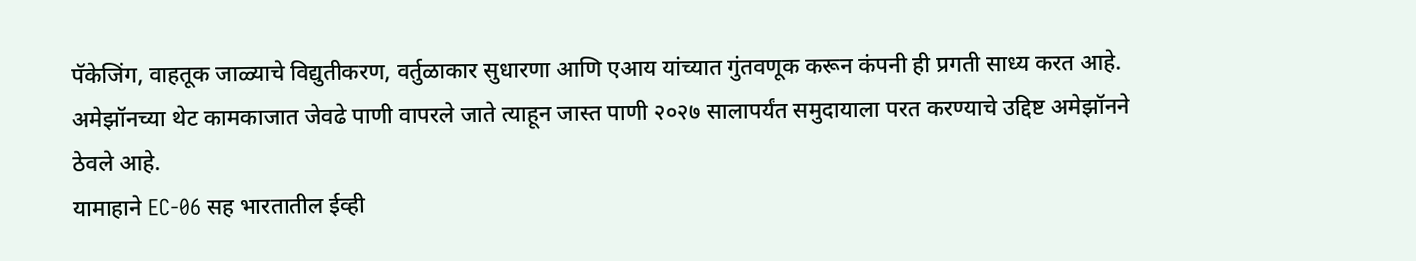पॅकेजिंग, वाहतूक जाळ्याचे विद्युतीकरण, वर्तुळाकार सुधारणा आणि एआय यांच्यात गुंतवणूक करून कंपनी ही प्रगती साध्य करत आहे. अमेझॉनच्या थेट कामकाजात जेवढे पाणी वापरले जाते त्याहून जास्त पाणी २०२७ सालापर्यंत समुदायाला परत करण्याचे उद्दिष्ट अमेझॉनने ठेवले आहे.
यामाहाने EC-06 सह भारतातील ईव्ही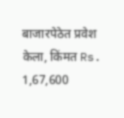बाजारपेठेत प्रवेश केला, किंमत Rs. 1,67,600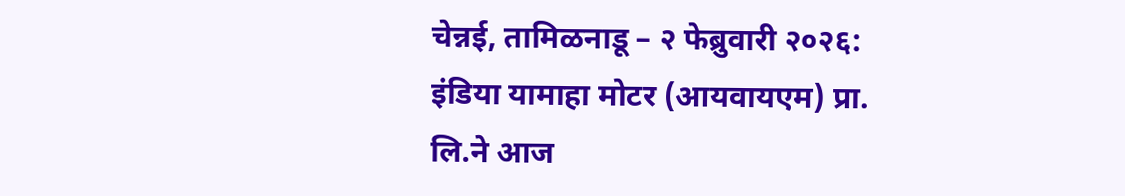चेन्नई, तामिळनाडू – २ फेब्रुवारी २०२६: इंडिया यामाहा मोटर (आयवायएम) प्रा. लि.ने आज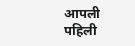आपली पहिली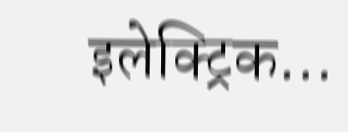इलेक्ट्रिक…